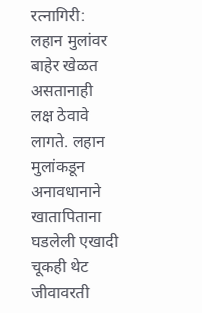रत्नागिरी: लहान मुलांवर बाहेर खेळत असतानाही लक्ष ठेवावे लागते. लहान मुलांकडून अनावधानाने खातापिताना घडलेली एखादी चूकही थेट जीवावरती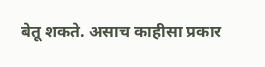बेतू शकते. असाच काहीसा प्रकार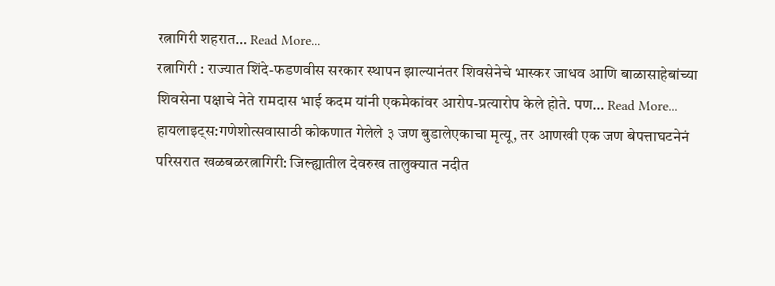रत्नागिरी शहरात… Read More...
रत्नागिरी : राज्यात शिंदे-फडणवीस सरकार स्थापन झाल्यानंतर शिवसेनेचे भास्कर जाधव आणि बाळासाहेबांच्या शिवसेना पक्षाचे नेते रामदास भाई कदम यांनी एकमेकांवर आरोप-प्रत्यारोप केले होते. पण… Read More...
हायलाइट्स:गणेशोत्सवासाठी कोकणात गेलेले ३ जण बुडालेएकाचा मृत्यू, तर आणखी एक जण बेपत्ताघटनेनं परिसरात खळबळरत्नागिरी: जिल्ह्यातील देवरुख तालुक्यात नदीत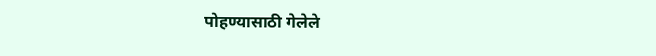पोहण्यासाठी गेलेले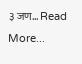३ जण… Read More...